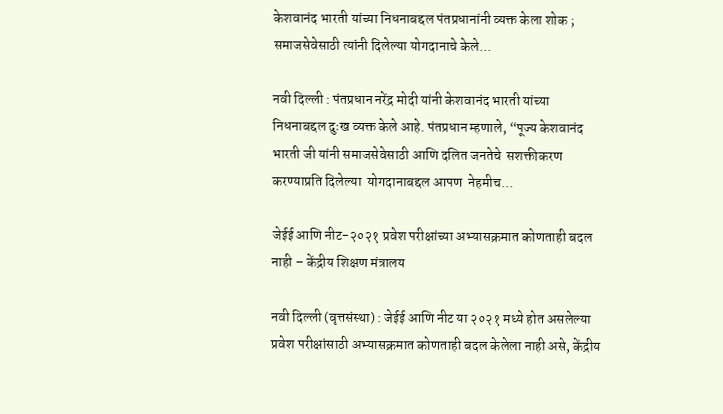केशवानंद भारती यांच्या निधनाबद्दल पंतप्रधानांनी व्यक्त केला शोक ; समाजसेवेसाठी त्यांनी दिलेल्या योगदानाचे केले...

नवी दिल्ली : पंतप्रधान नरेंद्र मोदी यांनी केशवानंद भारती यांच्या निधनाबद्दल दुःख व्यक्त केले आहे. पंतप्रधान म्हणाले, “पूज्य केशवानंद भारती जी यांनी समाजसेवेसाठी आणि दलित जनतेचे  सशक्तीकरण करण्याप्रति दिलेल्या  योगदानाबद्दल आपण  नेहमीच...

जेईई आणि नीट-२०२१ प्रवेश परीक्षांच्या अभ्यासक्रमात कोणताही बदल नाही – केंद्रीय शिक्षण मंत्रालय

नवी दिल्ली (वृत्तसंस्था) : जेईई आणि नीट या २०२१ मध्ये होत असलेल्या प्रवेश परीक्षांसाठी अभ्यासक्रमात कोणताही बदल केलेला नाही असे, केंद्रीय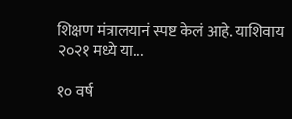शिक्षण मंत्रालयानं स्पष्ट केलं आहे. याशिवाय २०२१ मध्ये या...

१० वर्ष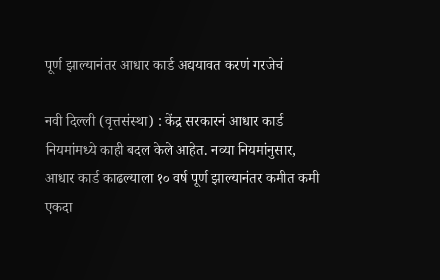पूर्ण झाल्यानंतर आधार कार्ड अद्ययावत करणं गरजेचं

नवी दिल्ली (वृत्तसंस्था) : केंद्र सरकारनं आधार कार्ड नियमांमध्ये काही बदल केले आहेत. नव्या नियमांनुसार, आधार कार्ड काढल्याला १० वर्ष पूर्ण झाल्यानंतर कमीत कमी एकदा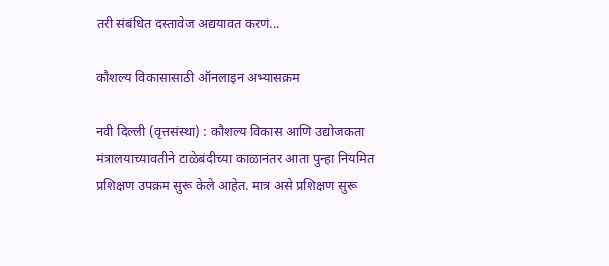तरी संबंधित दस्तावेज अद्ययावत करणं...

कौशल्य विकासासाठी ऑनलाइन अभ्यासक्रम

नवी दिल्ली (वृत्तसंस्था) : कौशल्य विकास आणि उद्योजकता मंत्रालयाच्यावतीने टाळेबंदीच्या काळानंतर आता पुन्हा नियमित प्रशिक्षण उपक्रम सुरू केले आहेत. मात्र असे प्रशिक्षण सुरू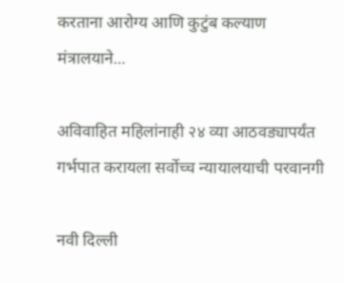करताना आरोग्य आणि कुटुंब कल्याण मंत्रालयाने...

अविवाहित महिलांनाही २४ व्या आठवड्यापर्यंत गर्भपात करायला सर्वोच्च न्यायालयाची परवानगी

नवी दिल्ली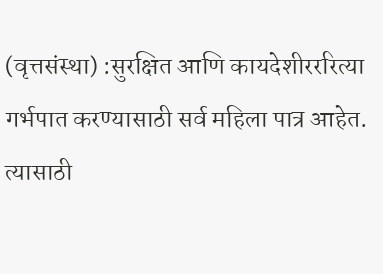(वृत्तसंस्था) :सुरक्षित आणि कायदेशीरररित्या गर्भपात करण्यासाठी सर्व महिला पात्र आहेत. त्यासाठी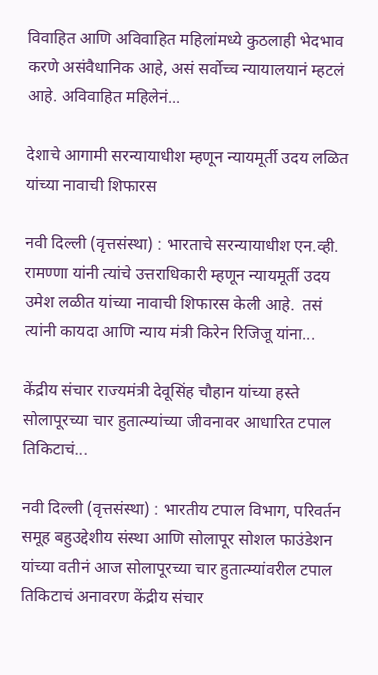विवाहित आणि अविवाहित महिलांमध्ये कुठलाही भेदभाव करणे असंवैधानिक आहे, असं सर्वोच्च न्यायालयानं म्हटलं आहे. अविवाहित महिलेनं...

देशाचे आगामी सरन्यायाधीश म्हणून न्यायमूर्ती उदय लळित यांच्या नावाची शिफारस

नवी दिल्ली (वृत्तसंस्था) : भारताचे सरन्यायाधीश एन.व्ही. रामण्णा यांनी त्यांचे उत्तराधिकारी म्हणून न्यायमूर्ती उदय उमेश लळीत यांच्या नावाची शिफारस केली आहे.  तसं त्यांनी कायदा आणि न्याय मंत्री किरेन रिजिजू यांना...

केंद्रीय संचार राज्यमंत्री देवूसिंह चौहान यांच्या हस्ते सोलापूरच्या चार हुतात्म्यांच्या जीवनावर आधारित टपाल तिकिटाचं...

नवी दिल्ली (वृत्तसंस्था) : भारतीय टपाल विभाग, परिवर्तन समूह बहुउद्देशीय संस्था आणि सोलापूर सोशल फाउंडेशन यांच्या वतीनं आज सोलापूरच्या चार हुतात्म्यांवरील टपाल तिकिटाचं अनावरण केंद्रीय संचार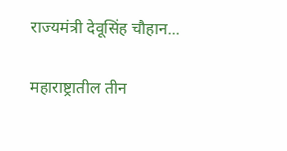राज्यमंत्री देवूसिंह चौहान...

महाराष्ट्रातील तीन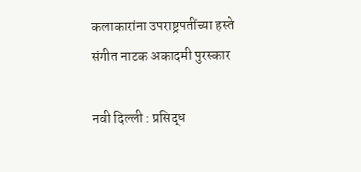कलाकारांना उपराष्ट्रपतींच्या हस्ते संगीत नाटक अकादमी पुरस्कार

नवी दिल्ली : प्रसिद्ध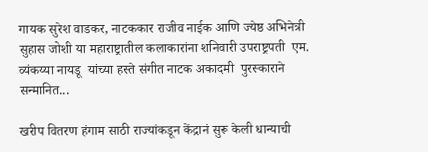गायक सुरेश वाडकर, नाटककार राजीव नाईक आणि ज्येष्ठ अभिनेत्री सुहास जोशी या महाराष्ट्रातील कलाकारांना शनिवारी उपराष्ट्रपती  एम. व्यंकय्या नायडू  यांच्या हस्ते संगीत नाटक अकादमी  पुरस्काराने  सन्मानित...

खरीप वितरण हंगाम साठी राज्यांकडून केंद्रानं सुरू केली धान्याची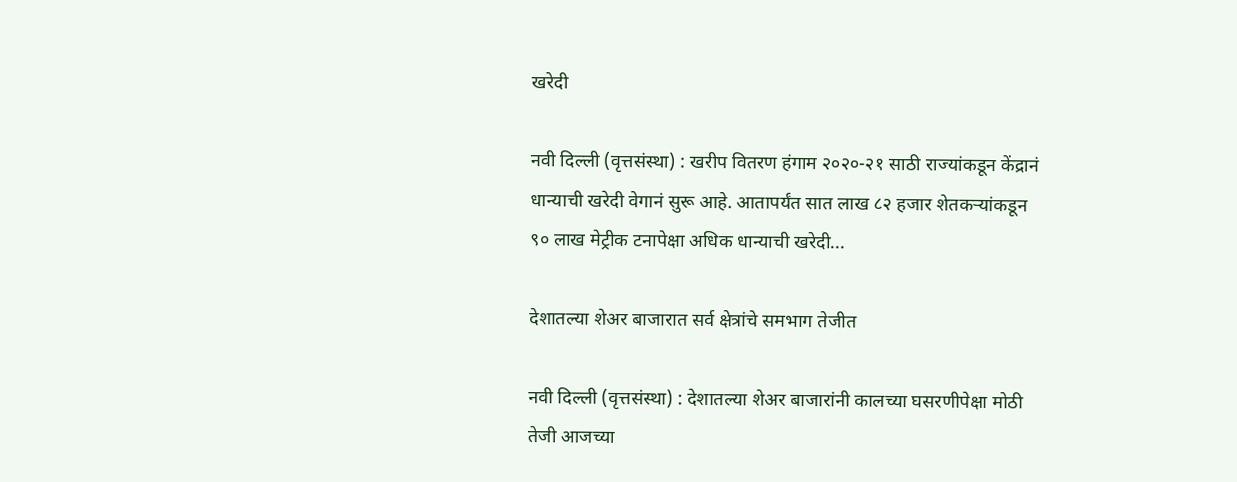खरेदी

नवी दिल्ली (वृत्तसंस्था) : खरीप वितरण हंगाम २०२०-२१ साठी राज्यांकडून केंद्रानं धान्याची खरेदी वेगानं सुरू आहे. आतापर्यंत सात लाख ८२ हजार शेतकऱ्यांकडून ९० लाख मेट्रीक टनापेक्षा अधिक धान्याची खरेदी...

देशातल्या शेअर बाजारात सर्व क्षेत्रांचे समभाग तेजीत

नवी दिल्ली (वृत्तसंस्था) : देशातल्या शेअर बाजारांनी कालच्या घसरणीपेक्षा मोठी तेजी आजच्या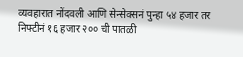व्यवहारात नोंदवली आणि सेन्सेक्सनं पुन्हा ५४ हजार तर निफ्टीनं १६ हजार २०० ची पातळी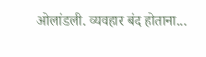ओलांडली. व्यवहार बंद होताना...